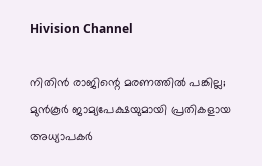Hivision Channel

നിതിന്‍ രാജിന്റെ മരണത്തില്‍ പങ്കില്ല; മുന്‍കൂര്‍ ജാമ്യപേക്ഷയുമായി പ്രതികളായ അധ്യാപകര്‍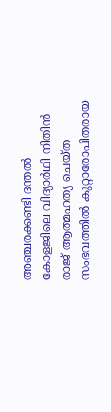അഞ്ചരക്കണ്ടി ദന്തല്‍ കോളജിലെ വിദ്യാര്‍ഥി നിതിന്‍ രാജ് ആത്മഹത്യ ചെയ്ത സംഭവത്തില്‍ കുറ്റാരോപിതരായ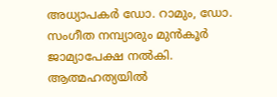അധ്യാപകര്‍ ഡോ. റാമും, ഡോ. സംഗീത നമ്പ്യാരും മുന്‍കൂര്‍ ജാമ്യാപേക്ഷ നല്‍കി. ആത്മഹത്യയില്‍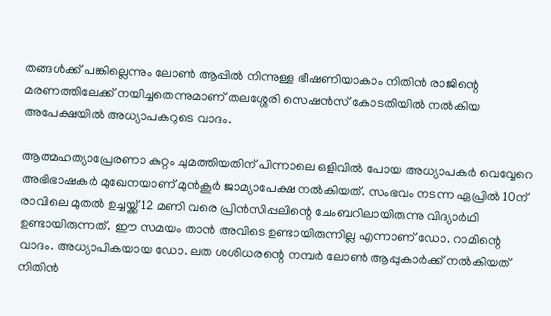തങ്ങള്‍ക്ക് പങ്കില്ലെന്നും ലോണ്‍ ആപ്പില്‍ നിന്നുള്ള ഭീഷണിയാകാം നിതിന്‍ രാജിന്റെ മരണത്തിലേക്ക് നയിച്ചതെന്നുമാണ് തലശ്ശേരി സെഷന്‍സ് കോടതിയില്‍ നല്‍കിയ അപേക്ഷയില്‍ അധ്യാപകറുടെ വാദം.

ആത്മഹത്യാപ്രേരണാ കുറ്റം ചുമത്തിയതിന് പിന്നാലെ ഒളിവില്‍ പോയ അധ്യാപകര്‍ വെവ്വേറെ അഭിഭാഷകര്‍ മുഖേനയാണ് മുന്‍കൂര്‍ ജാമ്യാപേക്ഷ നല്‍കിയത്. സംഭവം നടന്ന ഏപ്രില്‍ 10ന് രാവിലെ മുതല്‍ ഉച്ചയ്ക്ക് 12 മണി വരെ പ്രിന്‍സിപ്പലിന്റെ ചേംബറിലായിരുന്നു വിദ്യാര്‍ഥി ഉണ്ടായിരുന്നത്. ഈ സമയം താന്‍ അവിടെ ഉണ്ടായിരുന്നില്ല എന്നാണ് ഡോ. റാമിന്റെ വാദം. അധ്യാപികയായ ഡോ. ലത ശശിധരന്റെ നമ്പര്‍ ലോണ്‍ ആപ്പുകാര്‍ക്ക് നല്‍കിയത് നിതിന്‍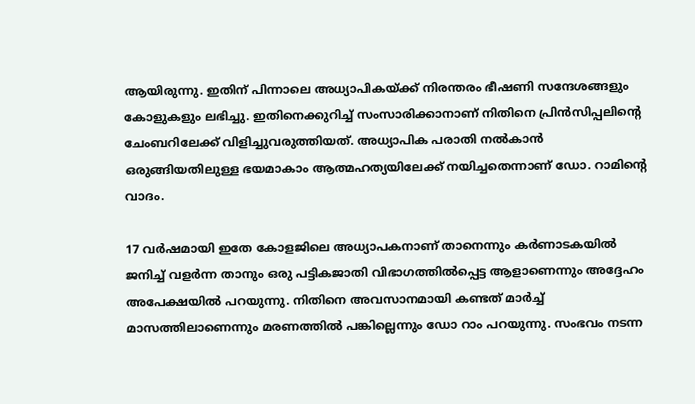ആയിരുന്നു. ഇതിന് പിന്നാലെ അധ്യാപികയ്ക്ക് നിരന്തരം ഭീഷണി സന്ദേശങ്ങളും കോളുകളും ലഭിച്ചു. ഇതിനെക്കുറിച്ച് സംസാരിക്കാനാണ് നിതിനെ പ്രിന്‍സിപ്പലിന്റെ ചേംബറിലേക്ക് വിളിച്ചുവരുത്തിയത്. അധ്യാപിക പരാതി നല്‍കാന്‍ ഒരുങ്ങിയതിലുള്ള ഭയമാകാം ആത്മഹത്യയിലേക്ക് നയിച്ചതെന്നാണ് ഡോ. റാമിന്റെ വാദം.

17 വര്‍ഷമായി ഇതേ കോളജിലെ അധ്യാപകനാണ് താനെന്നും കര്‍ണാടകയില്‍ ജനിച്ച് വളര്‍ന്ന താനും ഒരു പട്ടികജാതി വിഭാഗത്തില്‍പ്പെട്ട ആളാണെന്നും അദ്ദേഹം അപേക്ഷയില്‍ പറയുന്നു. നിതിനെ അവസാനമായി കണ്ടത് മാര്‍ച്ച് മാസത്തിലാണെന്നും മരണത്തില്‍ പങ്കില്ലെന്നും ഡോ റാം പറയുന്നു. സംഭവം നടന്ന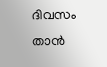ദിവസം താന്‍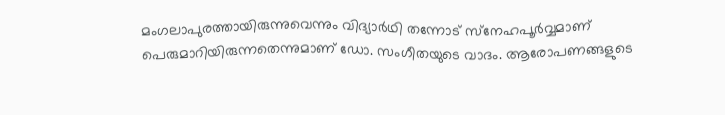മംഗലാപുരത്തായിരുന്നുവെന്നും വിദ്യാര്‍ഥി തന്നോട് സ്‌നേഹപൂര്‍വ്വമാണ് പെരുമാറിയിരുന്നതെന്നുമാണ് ഡോ. സംഗീതയുടെ വാദം. ആരോപണങ്ങളുടെ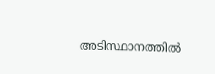അടിസ്ഥാനത്തില്‍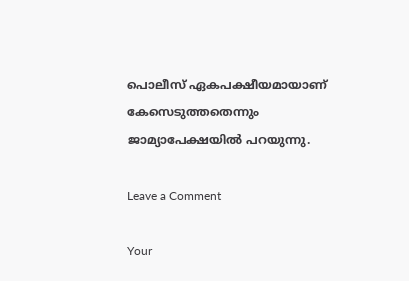പൊലീസ് ഏകപക്ഷീയമായാണ് കേസെടുത്തതെന്നും ജാമ്യാപേക്ഷയില്‍ പറയുന്നു.

Leave a Comment

Your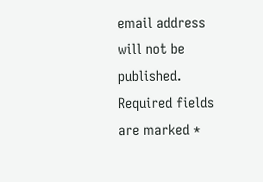email address will not be published. Required fields are marked *